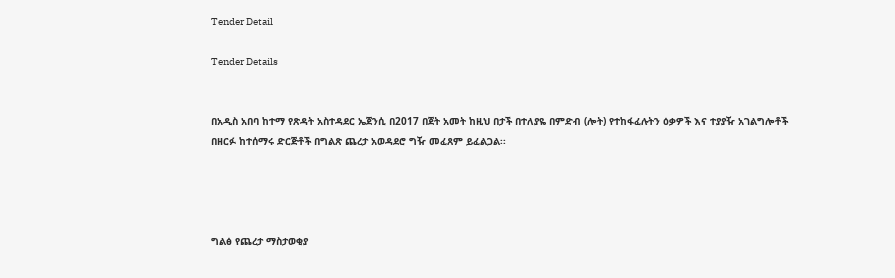Tender Detail

Tender Details


በአዲስ አበባ ከተማ የጽዳት አስተዳደር ኤጀንሲ በ2017 በጀት አመት ከዚህ በታች በተለያዬ በምድብ (ሎት) የተከፋፈሉትን ዕቃዎች እና ተያያዥ አገልግሎቶች በዘርፉ ከተሰማሩ ድርጅቶች በግልጽ ጨረታ አወዳደሮ ግዥ መፈጸም ይፈልጋል፡፡




ግልፅ የጨረታ ማስታወቂያ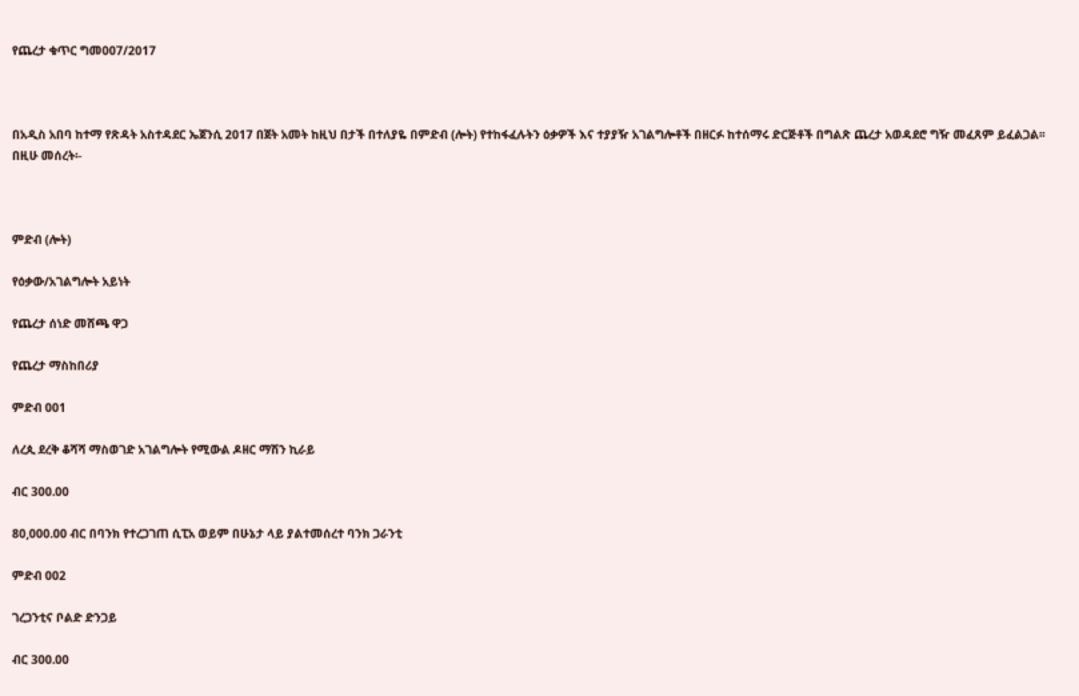የጨረታ ቁጥር ግመ007/2017



በአዲስ አበባ ከተማ የጽዳት አስተዳደር ኤጀንሲ 2017 በጀት አመት ከዚህ በታች በተለያዬ በምድብ (ሎት) የተከፋፈሉትን ዕቃዎች እና ተያያዥ አገልግሎቶች በዘርፉ ከተሰማሩ ድርጅቶች በግልጽ ጨረታ አወዳደሮ ግዥ መፈጸም ይፈልጋል፡፡ በዚሁ መሰረት፡-



ምድብ (ሎት)

የዕቃው/አገልግሎት አይነት

የጨረታ ሰነድ መሸጫ ዋጋ

የጨረታ ማስከበሪያ

ምድብ 001

ለረጲ ደረቅ ቆሻሻ ማስወገድ አገልግሎት የሚውል ዶዘር ማሽን ኪራይ

ብር 300.00

80,000.00 ብር በባንክ የተረጋገጠ ሲፒአ ወይም በሁኔታ ላይ ያልተመሰረተ ባንክ ጋራንቲ

ምድብ 002

ገረጋንቲና ቦልድ ድንጋይ

ብር 300.00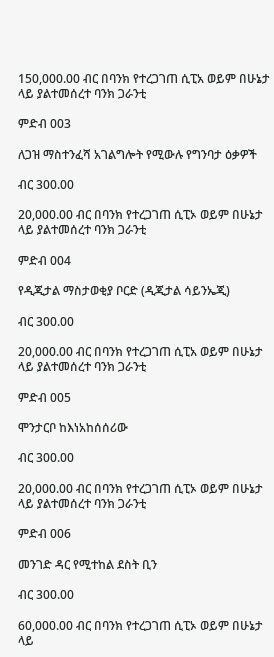150,000.00 ብር በባንክ የተረጋገጠ ሲፒአ ወይም በሁኔታ ላይ ያልተመሰረተ ባንክ ጋራንቲ

ምድብ 003

ለጋዝ ማስተንፈሻ አገልግሎት የሚውሉ የግንባታ ዕቃዎች

ብር 300.00

20,000.00 ብር በባንክ የተረጋገጠ ሲፒኦ ወይም በሁኔታ ላይ ያልተመሰረተ ባንክ ጋራንቲ

ምድብ 004

የዲጂታል ማስታወቂያ ቦርድ (ዲጂታል ሳይንኤጂ)

ብር 300.00

20,000.00 ብር በባንክ የተረጋገጠ ሲፒአ ወይም በሁኔታ ላይ ያልተመሰረተ ባንክ ጋራንቲ

ምድብ 005

ሞንታርቦ ከእነአከሰሰሪው

ብር 300.00

20,000.00 ብር በባንክ የተረጋገጠ ሲፒኦ ወይም በሁኔታ ላይ ያልተመሰረተ ባንክ ጋራንቲ

ምድብ 006

መንገድ ዳር የሚተከል ደስት ቢን

ብር 300.00

60,000.00 ብር በባንክ የተረጋገጠ ሲፒኦ ወይም በሁኔታ ላይ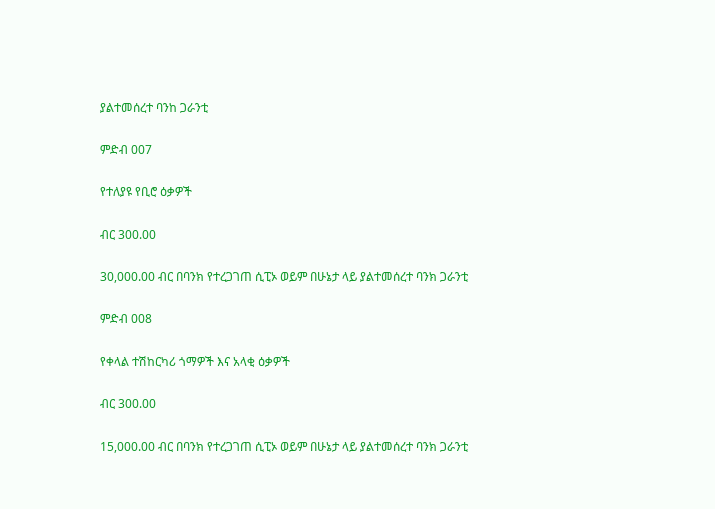ያልተመሰረተ ባንከ ጋራንቲ

ምድብ 007

የተለያዩ የቢሮ ዕቃዎች

ብር 300.00

30,000.00 ብር በባንክ የተረጋገጠ ሲፒኦ ወይም በሁኔታ ላይ ያልተመሰረተ ባንክ ጋራንቲ

ምድብ 008

የቀላል ተሽከርካሪ ጎማዎች እና አላቂ ዕቃዎች

ብር 300.00

15,000.00 ብር በባንክ የተረጋገጠ ሲፒኦ ወይም በሁኔታ ላይ ያልተመሰረተ ባንክ ጋራንቲ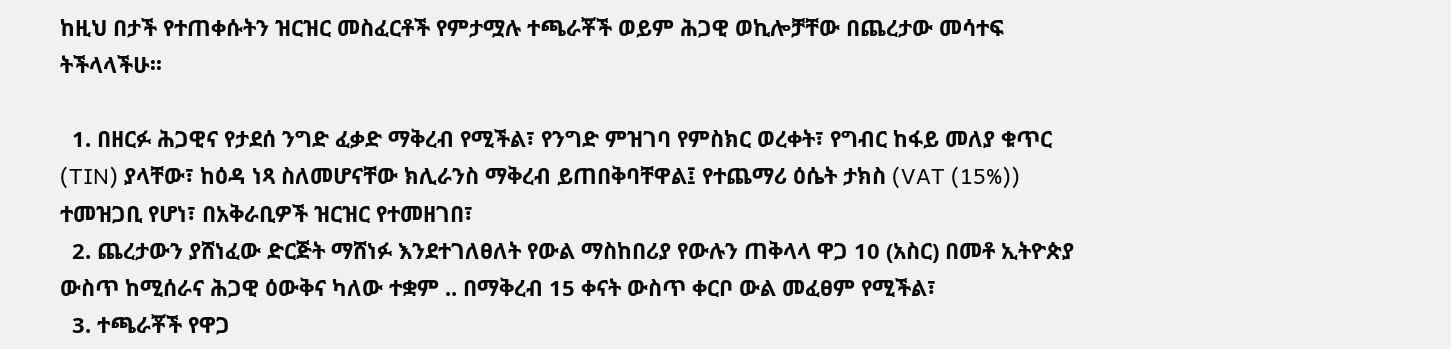ከዚህ በታች የተጠቀሱትን ዝርዝር መስፈርቶች የምታሟሉ ተጫራቾች ወይም ሕጋዊ ወኪሎቻቸው በጨረታው መሳተፍ ትችላላችሁ፡፡

  1. በዘርፉ ሕጋዊና የታደሰ ንግድ ፈቃድ ማቅረብ የሚችል፣ የንግድ ምዝገባ የምስክር ወረቀት፣ የግብር ከፋይ መለያ ቁጥር (TIN) ያላቸው፣ ከዕዳ ነጻ ስለመሆናቸው ክሊራንስ ማቅረብ ይጠበቅባቸዋል፤ የተጨማሪ ዕሴት ታክስ (VAT (15%)) ተመዝጋቢ የሆነ፣ በአቅራቢዎች ዝርዝር የተመዘገበ፣
  2. ጨረታውን ያሸነፈው ድርጅት ማሸነፉ እንደተገለፀለት የውል ማስከበሪያ የውሉን ጠቅላላ ዋጋ 10 (አስር) በመቶ ኢትዮጵያ ውስጥ ከሚሰራና ሕጋዊ ዕውቅና ካለው ተቋም .. በማቅረብ 15 ቀናት ውስጥ ቀርቦ ውል መፈፀም የሚችል፣
  3. ተጫራቾች የዋጋ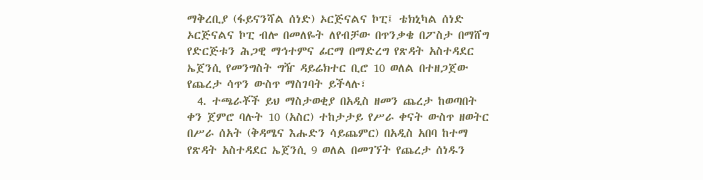ማቅረቢያ (ፋይናንሻል ሰነድ) ኦርጅናልና ኮፒ፤ ቴክኒካል ሰነድ ኦርጅናልና ኮፒ ብሎ በመለዬት ለየብቻው በጥንቃቄ በፖስታ በማሸግ የድርጅቱን ሕጋዊ ማኅተምና ፊርማ በማድረግ የጽዳት አስተዳደር ኤጀንሲ የመንግስት ግዥ ዳይሬክተር ቢሮ 10 ወለል በተዘጋጀው የጨረታ ሳጥን ውስጥ ማስገባት ይችላሉ፣
  4. ተጫራቾች ይህ ማስታወቂያ በአዲስ ዘመን ጨረታ ከወጣበት ቀን ጀምሮ ባሉት 10 (አስር) ተከታታይ የሥራ ቀናት ውስጥ ዘወትር በሥራ ሰአት (ቅዳሜና እሑድን ሳይጨምር) በአዲስ አበባ ከተማ የጽዳት አስተዳደር ኤጀንሲ 9 ወለል በመገኘት የጨረታ ሰነዱን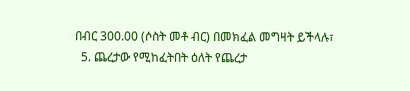በብር 300.00 (ሶስት መቶ ብር) በመክፈል መግዛት ይችላሉ፣
  5. ጨረታው የሚከፈትበት ዕለት የጨረታ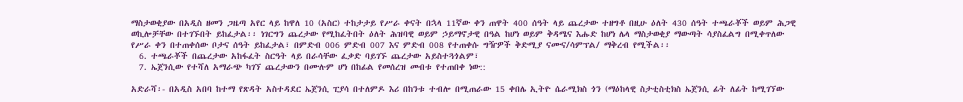ማስታወቂያው በአዲስ ዘመን ጋዜጣ አየር ላይ ከዋለ 10 (አስር) ተከታታይ የሥራ ቀናት በኋላ 11ኛው ቀን ጠዋት 400 ሰዓት ላይ ጨረታው ተዘግቶ በዚሁ ዕለት 430 ሰዓት ተጫራቾች ወይም ሕጋዊ ወኪሎቻቸው በተገኙበት ይከፈታል፡፡ ነገርግን ጨረታው የሚከፈትበት ዕለት ሕዝባዊ ወይም ኃይማኖታዊ በዓል ከሆነ ወይም ቅዳሜና እሑድ ከሆነ ሌላ ማስታወቂያ ማውጣት ሳያስፈልግ በሚቀጥለው የሥራ ቀን በተጠቀሰው ቦታና ሰዓት ይከፈታል፣ በምድብ 006 ምድብ 007 እና ምድብ 008 የተጠቀሱ ግዥዎች ቅድሚያ ናሙና/ሳምፕል/ ማቅረብ የሚችል፡፡
  6. ተጫራቾች በጨረታው አከፋፈት ስርዓት ላይ በራሳቸው ፈቃድ ባይገኙ ጨረታው አይስተጓጎልም፣
  7. ኤጀንሲው የተሻለ አማራጭ ካገኘ ጨረታውን በሙሉም ሆነ በከፊል የመሰረዝ መብቱ የተጠበቀ ነው::

አድራሻ፡- በአዲስ አበባ ከተማ የጽዳት አስተዳደር ኤጀንሲ ፒያሳ በተለምዶ እሪ በከንቱ ተብሎ በሚጠራው 15 ቀበሌ ኢትዮ ሴራሚክስ ጎን (ማዕከላዊ ስታቲስቲክስ ኤጀንሲ ፊት ለፊት ከሚገኘው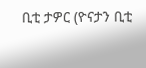ቢቲ ታዎር (ዮናታን ቢቲ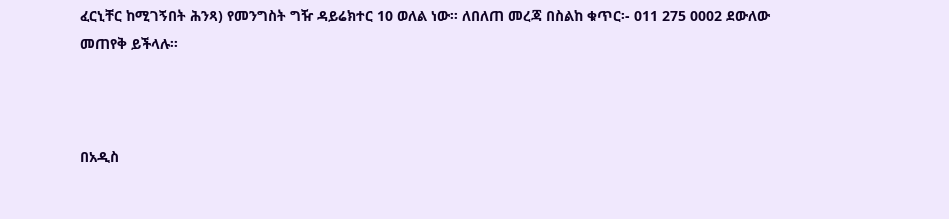ፈርኒቸር ከሚገኝበት ሕንጻ) የመንግስት ግዥ ዳይሬክተር 10 ወለል ነው፡፡ ለበለጠ መረጃ በስልከ ቁጥር፡- 011 275 0002 ደውለው መጠየቅ ይችላሉ፡፡



በአዲስ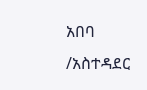አበባ /አስተዳደር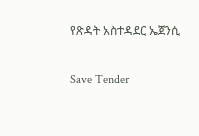የጽዳት አስተዳደር ኤጀንሲ

Save Tender